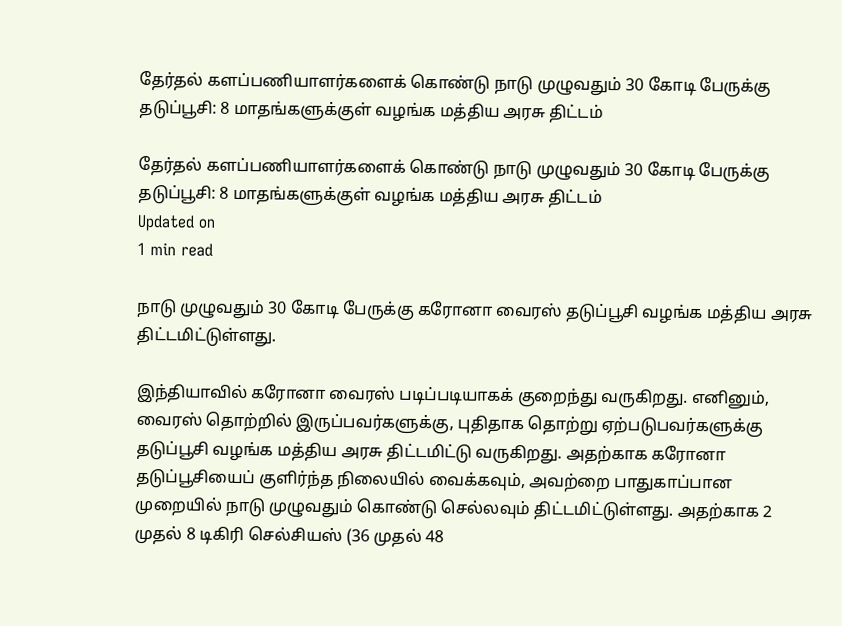தேர்தல் களப்பணியாளர்களைக் கொண்டு நாடு முழுவதும் 30 கோடி பேருக்கு தடுப்பூசி: 8 மாதங்களுக்குள் வழங்க மத்திய அரசு திட்டம்

தேர்தல் களப்பணியாளர்களைக் கொண்டு நாடு முழுவதும் 30 கோடி பேருக்கு தடுப்பூசி: 8 மாதங்களுக்குள் வழங்க மத்திய அரசு திட்டம்
Updated on
1 min read

நாடு முழுவதும் 30 கோடி பேருக்கு கரோனா வைரஸ் தடுப்பூசி வழங்க மத்திய அரசு திட்டமிட்டுள்ளது.

இந்தியாவில் கரோனா வைரஸ் படிப்படியாகக் குறைந்து வருகிறது. எனினும், வைரஸ் தொற்றில் இருப்பவர்களுக்கு, புதிதாக தொற்று ஏற்படுபவர்களுக்கு தடுப்பூசி வழங்க மத்திய அரசு திட்டமிட்டு வருகிறது. அதற்காக கரோனா தடுப்பூசியைப் குளிர்ந்த நிலையில் வைக்கவும், அவற்றை பாதுகாப்பான முறையில் நாடு முழுவதும் கொண்டு செல்லவும் திட்டமிட்டுள்ளது. அதற்காக 2 முதல் 8 டிகிரி செல்சியஸ் (36 முதல் 48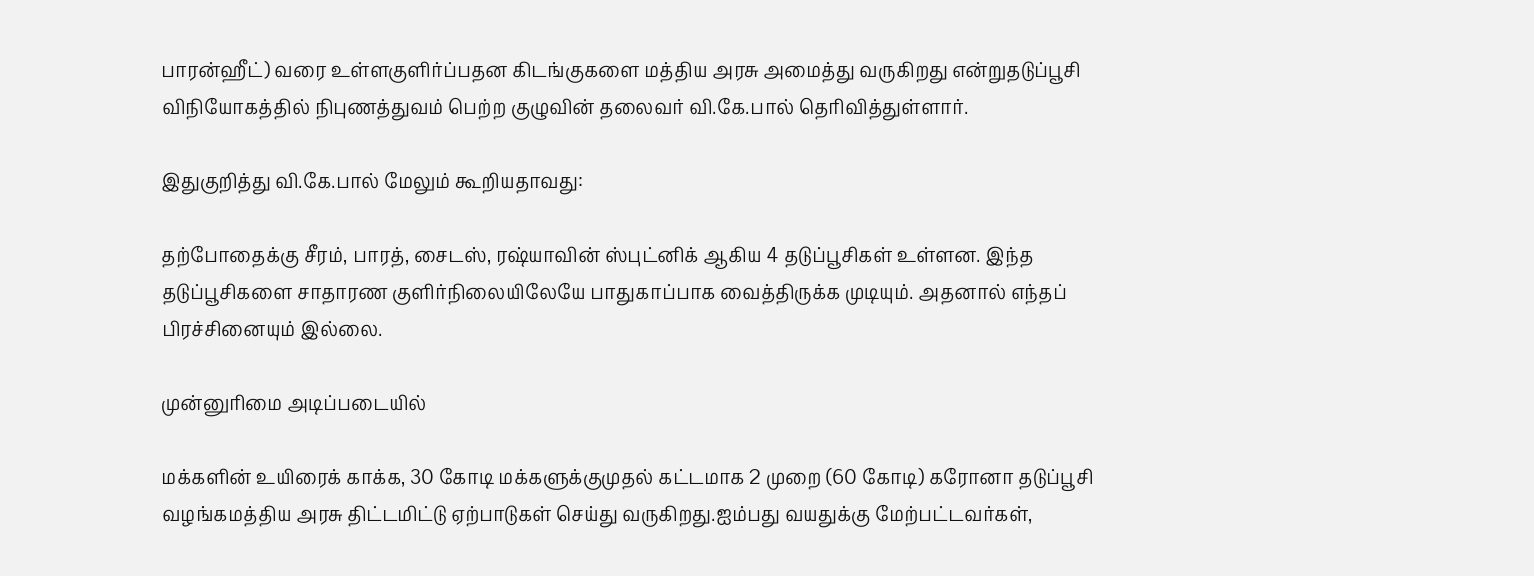பாரன்ஹீட்) வரை உள்ளகுளிர்ப்பதன கிடங்குகளை மத்திய அரசு அமைத்து வருகிறது என்றுதடுப்பூசி விநியோகத்தில் நிபுணத்துவம் பெற்ற குழுவின் தலைவர் வி.கே.பால் தெரிவித்துள்ளார்.

இதுகுறித்து வி.கே.பால் மேலும் கூறியதாவது:

தற்போதைக்கு சீரம், பாரத், சைடஸ், ரஷ்யாவின் ஸ்புட்னிக் ஆகிய 4 தடுப்பூசிகள் உள்ளன. இந்த தடுப்பூசிகளை சாதாரண குளிர்நிலையிலேயே பாதுகாப்பாக வைத்திருக்க முடியும். அதனால் எந்தப் பிரச்சினையும் இல்லை.

முன்னுரிமை அடிப்படையில்

மக்களின் உயிரைக் காக்க, 30 கோடி மக்களுக்குமுதல் கட்டமாக 2 முறை (60 கோடி) கரோனா தடுப்பூசி வழங்கமத்திய அரசு திட்டமிட்டு ஏற்பாடுகள் செய்து வருகிறது.ஐம்பது வயதுக்கு மேற்பட்டவர்கள்,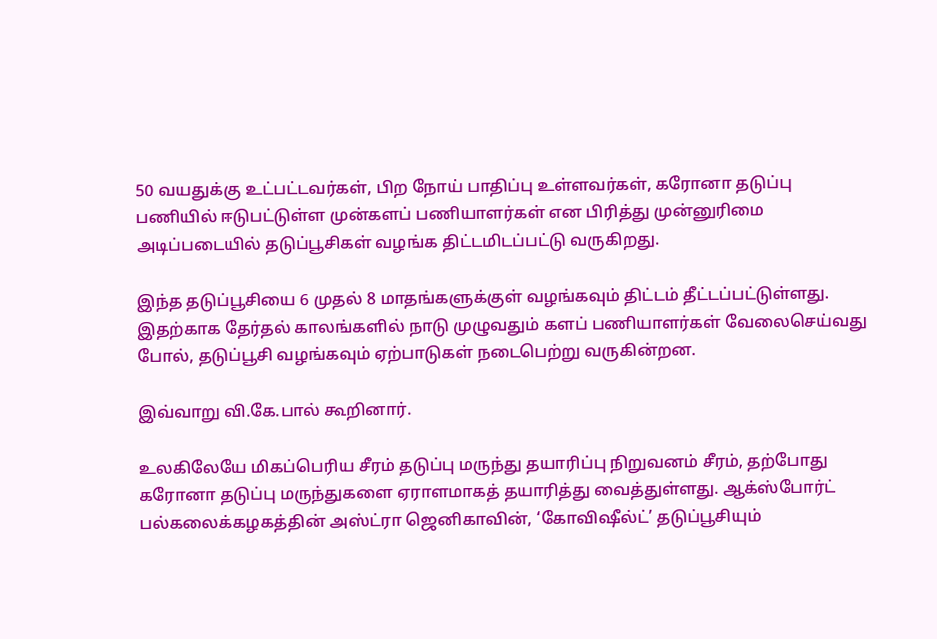50 வயதுக்கு உட்பட்டவர்கள், பிற நோய் பாதிப்பு உள்ளவர்கள், கரோனா தடுப்பு பணியில் ஈடுபட்டுள்ள முன்களப் பணியாளர்கள் என பிரித்து முன்னுரிமை அடிப்படையில் தடுப்பூசிகள் வழங்க திட்டமிடப்பட்டு வருகிறது.

இந்த தடுப்பூசியை 6 முதல் 8 மாதங்களுக்குள் வழங்கவும் திட்டம் தீட்டப்பட்டுள்ளது. இதற்காக தேர்தல் காலங்களில் நாடு முழுவதும் களப் பணியாளர்கள் வேலைசெய்வது போல், தடுப்பூசி வழங்கவும் ஏற்பாடுகள் நடைபெற்று வருகின்றன.

இவ்வாறு வி.கே.பால் கூறினார்.

உலகிலேயே மிகப்பெரிய சீரம் தடுப்பு மருந்து தயாரிப்பு நிறுவனம் சீரம், தற்போது கரோனா தடுப்பு மருந்துகளை ஏராளமாகத் தயாரித்து வைத்துள்ளது. ஆக்ஸ்போர்ட் பல்கலைக்கழகத்தின் அஸ்ட்ரா ஜெனிகாவின், ‘கோவிஷீல்ட்’ தடுப்பூசியும்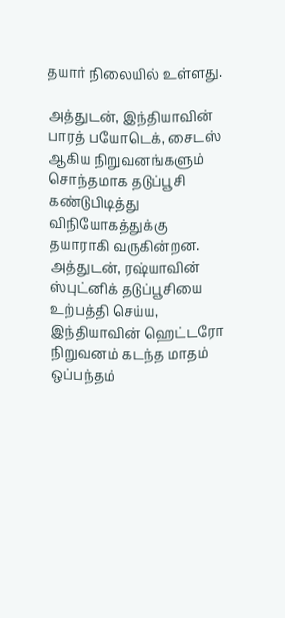தயார் நிலையில் உள்ளது.

அத்துடன், இந்தியாவின் பாரத் பயோடெக், சைடஸ் ஆகிய நிறுவனங்களும் சொந்தமாக தடுப்பூசி கண்டுபிடித்து விநியோகத்துக்கு தயாராகி வருகின்றன. அத்துடன், ரஷ்யாவின் ஸ்புட்னிக் தடுப்பூசியை உற்பத்தி செய்ய, இந்தியாவின் ஹெட்டரோ நிறுவனம் கடந்த மாதம் ஒப்பந்தம்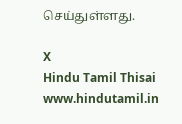செய்துள்ளது.

X
Hindu Tamil Thisai
www.hindutamil.in